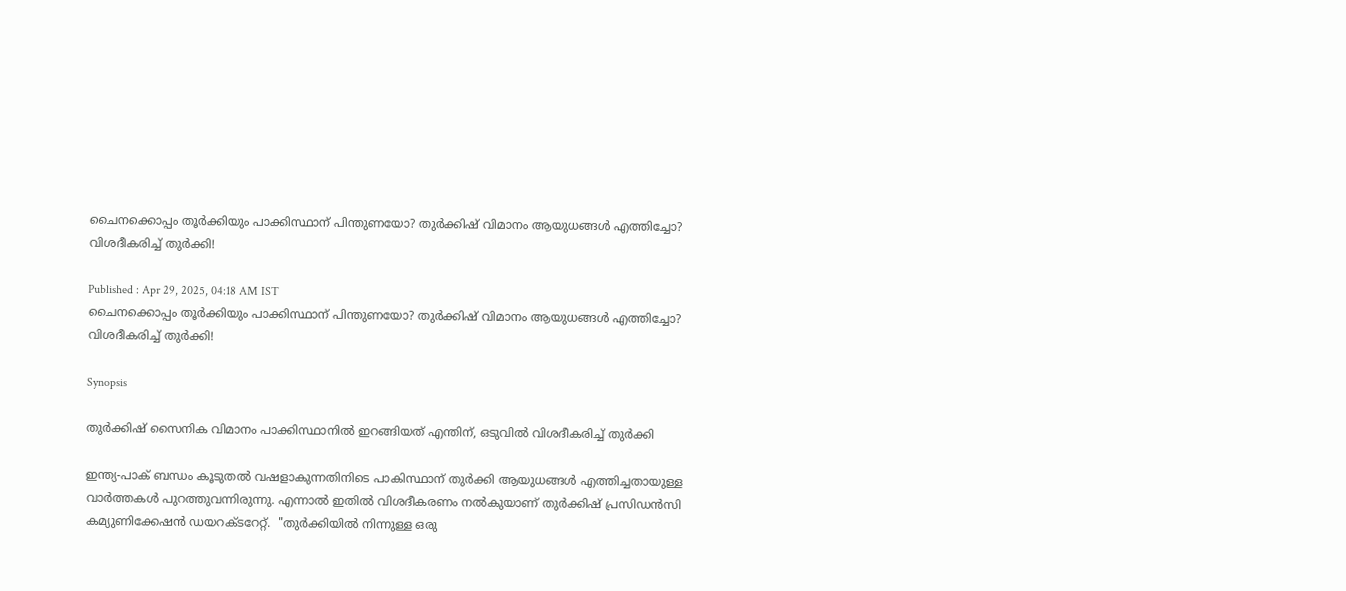ചൈനക്കൊപ്പം തൂര്‍ക്കിയും പാക്കിസ്ഥാന് പിന്തുണയോ? തുർക്കിഷ് വിമാനം ആയുധങ്ങൾ എത്തിച്ചോ? വിശദീകരിച്ച് തുര്‍ക്കി!

Published : Apr 29, 2025, 04:18 AM IST
ചൈനക്കൊപ്പം തൂര്‍ക്കിയും പാക്കിസ്ഥാന് പിന്തുണയോ? തുർക്കിഷ് വിമാനം ആയുധങ്ങൾ എത്തിച്ചോ? വിശദീകരിച്ച് തുര്‍ക്കി!

Synopsis

തുര്‍ക്കിഷ് സൈനിക വിമാനം പാക്കിസ്ഥാനിൽ ഇറങ്ങിയത് എന്തിന്, ഒടുവിൽ വിശദീകരിച്ച് തുര്‍ക്കി

ഇന്ത്യ-പാക് ബന്ധം കൂടുതൽ വഷളാകുന്നതിനിടെ പാകിസ്ഥാന് തുര്‍ക്കി ആയുധങ്ങൾ എത്തിച്ചതായുള്ള വാര്‍ത്തകൾ പുറത്തുവന്നിരുന്നു. എന്നാൽ ഇതിൽ വിശദീകരണം നൽകുയാണ് തുര്‍ക്കിഷ് പ്രസിഡൻസി കമ്യുണിക്കേഷൻ ഡയറക്ടറേറ്റ്.  "തുർക്കിയിൽ നിന്നുള്ള ഒരു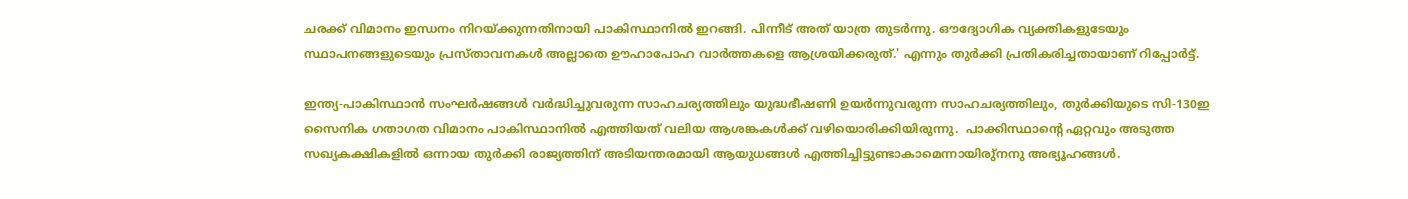ചരക്ക് വിമാനം ഇന്ധനം നിറയ്ക്കുന്നതിനായി പാകിസ്ഥാനിൽ ഇറങ്ങി. പിന്നീട് അത് യാത്ര തുടർന്നു. ഔദ്യോഗിക വ്യക്തികളുടേയും സ്ഥാപനങ്ങളുടെയും പ്രസ്താവനകൾ അല്ലാതെ ഊഹാപോഹ വാർത്തകളെ ആശ്രയിക്കരുത്.' എന്നും തുര്‍ക്കി പ്രതികരിച്ചതായാണ് റിപ്പോര്‍ട്ട്.

ഇന്ത്യ-പാകിസ്ഥാൻ സംഘർഷങ്ങൾ വർദ്ധിച്ചുവരുന്ന സാഹചര്യത്തിലും യുദ്ധഭീഷണി ഉയർന്നുവരുന്ന സാഹചര്യത്തിലും, തുർക്കിയുടെ സി-130ഇ സൈനിക ഗതാഗത വിമാനം പാകിസ്ഥാനിൽ എത്തിയത് വലിയ ആശങ്കകൾക്ക് വഴിയൊരിക്കിയിരുന്നു.  പാക്കിസ്ഥാന്റെ ഏറ്റവും അടുത്ത സഖ്യകക്ഷികളിൽ ഒന്നായ തുര്‍ക്കി രാജ്യത്തിന് അടിയന്തരമായി ആയുധങ്ങൾ എത്തിച്ചിട്ടുണ്ടാകാമെന്നായിരു്നനു അഭ്യൂഹങ്ങൾ.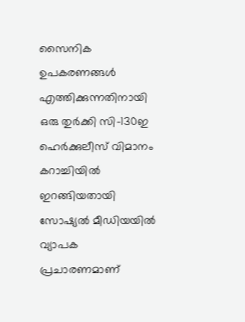സൈനിക ഉപകരണങ്ങൾ എത്തിക്കുന്നതിനായി ഒരു തുർക്കി സി-130ഇ ഹെർക്കുലീസ് വിമാനം കറാച്ചിയിൽ ഇറങ്ങിയതായി സോഷ്യൽ മീഡിയയിൽ വ്യാപക പ്രചാരണമാണ്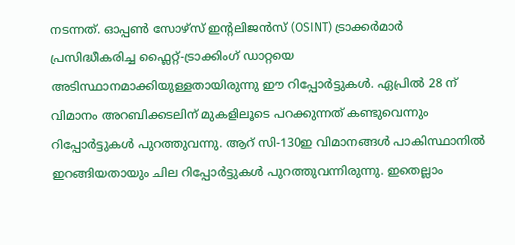നടന്നത്. ഓപ്പൺ സോഴ്‌സ് ഇന്റലിജൻസ് (OSINT) ട്രാക്കർമാർ പ്രസിദ്ധീകരിച്ച ഫ്ലൈറ്റ്-ട്രാക്കിംഗ് ഡാറ്റയെ അടിസ്ഥാനമാക്കിയുള്ളതായിരുന്നു ഈ റിപ്പോർട്ടുകൾ. ഏപ്രിൽ 28 ന് വിമാനം അറബിക്കടലിന് മുകളിലൂടെ പറക്കുന്നത് കണ്ടുവെന്നും റിപ്പോര്‍ട്ടുകൾ പുറത്തുവന്നു. ആറ് സി-130ഇ വിമാനങ്ങൾ പാകിസ്ഥാനിൽ ഇറങ്ങിയതായും ചില റിപ്പോര്‍ട്ടുകൾ പുറത്തുവന്നിരുന്നു. ഇതെല്ലാം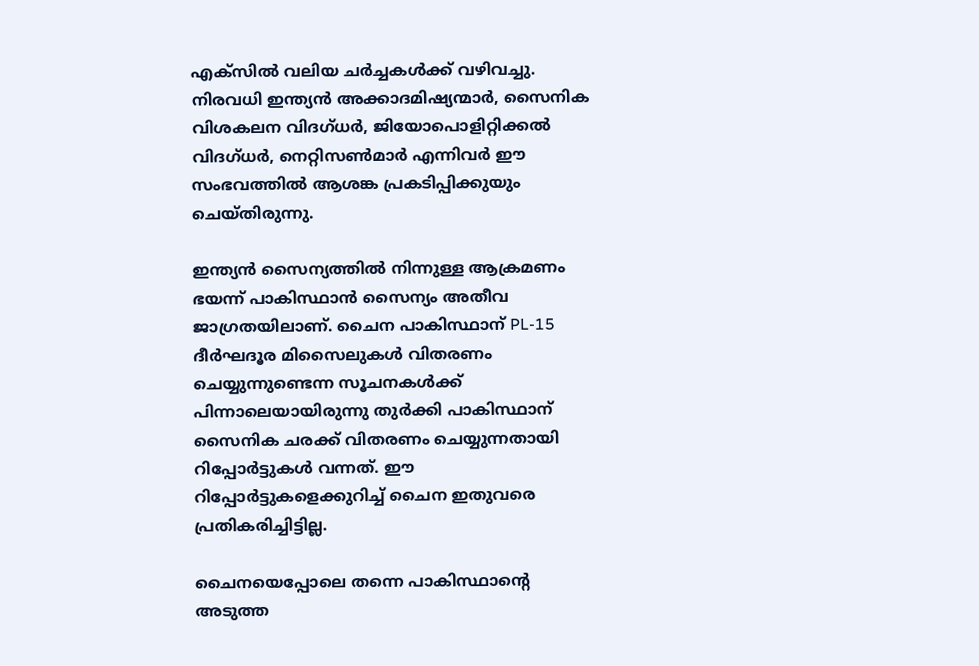എക്‌സിൽ വലിയ ചര്‍ച്ചകൾക്ക് വഴിവച്ചു. നിരവധി ഇന്ത്യൻ അക്കാദമിഷ്യന്മാർ, സൈനിക വിശകലന വിദഗ്ധർ, ജിയോപൊളിറ്റിക്കൽ വിദഗ്ധർ, നെറ്റിസൺമാർ എന്നിവർ ഈ സംഭവത്തിൽ ആശങ്ക പ്രകടിപ്പിക്കുയും ചെയ്തിരുന്നു.

ഇന്ത്യൻ സൈന്യത്തിൽ നിന്നുള്ള ആക്രമണം ഭയന്ന് പാകിസ്ഥാൻ സൈന്യം അതീവ ജാഗ്രതയിലാണ്. ചൈന പാകിസ്ഥാന് PL-15 ദീർഘദൂര മിസൈലുകൾ വിതരണം ചെയ്യുന്നുണ്ടെന്ന സൂചനകൾക്ക് പിന്നാലെയായിരുന്നു തുർക്കി പാകിസ്ഥാന് സൈനിക ചരക്ക് വിതരണം ചെയ്യുന്നതായി റിപ്പോർട്ടുകൾ വന്നത്. ഈ റിപ്പോർട്ടുകളെക്കുറിച്ച് ചൈന ഇതുവരെ പ്രതികരിച്ചിട്ടില്ല.

ചൈനയെപ്പോലെ തന്നെ പാകിസ്ഥാന്റെ അടുത്ത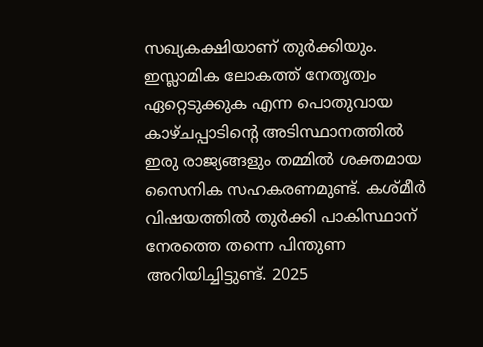സഖ്യകക്ഷിയാണ് തുർക്കിയും. ഇസ്ലാമിക ലോകത്ത് നേതൃത്വം ഏറ്റെടുക്കുക എന്ന പൊതുവായ കാഴ്ചപ്പാടിന്റെ അടിസ്ഥാനത്തിൽ ഇരു രാജ്യങ്ങളും തമ്മിൽ ശക്തമായ സൈനിക സഹകരണമുണ്ട്. കശ്മീർ വിഷയത്തിൽ തുർക്കി പാകിസ്ഥാന് നേരത്തെ തന്നെ പിന്തുണ അറിയിച്ചിട്ടുണ്ട്. 2025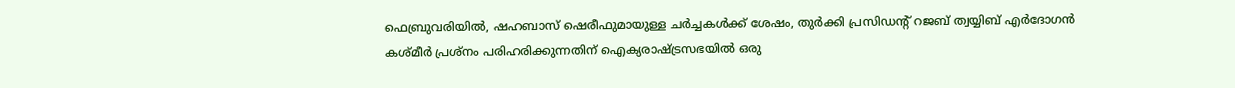ഫെബ്രുവരിയിൽ, ഷഹബാസ് ഷെരീഫുമായുള്ള ചർച്ചകൾക്ക് ശേഷം, തുർക്കി പ്രസിഡന്റ് റജബ് ത്വയ്യിബ് എർദോഗൻ കശ്മീർ പ്രശ്നം പരിഹരിക്കുന്നതിന് ഐക്യരാഷ്ട്രസഭയിൽ ഒരു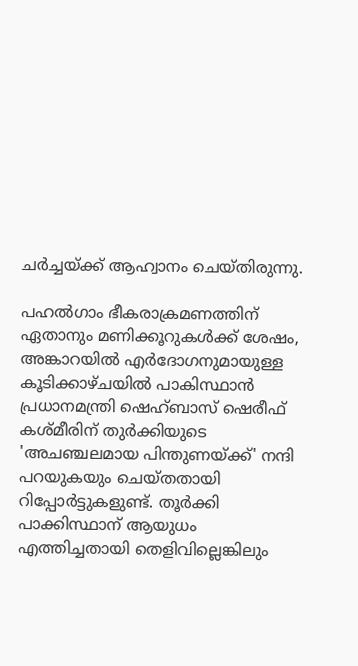ചർച്ചയ്ക്ക് ആഹ്വാനം ചെയ്തിരുന്നു.

പഹൽഗാം ഭീകരാക്രമണത്തിന് ഏതാനും മണിക്കൂറുകൾക്ക് ശേഷം, അങ്കാറയിൽ എർദോഗനുമായുള്ള കൂടിക്കാഴ്ചയിൽ പാകിസ്ഥാൻ പ്രധാനമന്ത്രി ഷെഹ്ബാസ് ഷെരീഫ് കശ്മീരിന് തുർക്കിയുടെ 'അചഞ്ചലമായ പിന്തുണയ്ക്ക്' നന്ദി പറയുകയും ചെയ്തതായി റിപ്പോര്‍ട്ടുകളുണ്ട്. തൂര്‍ക്കി പാക്കിസ്ഥാന് ആയുധം എത്തിച്ചതായി തെളിവില്ലെങ്കിലും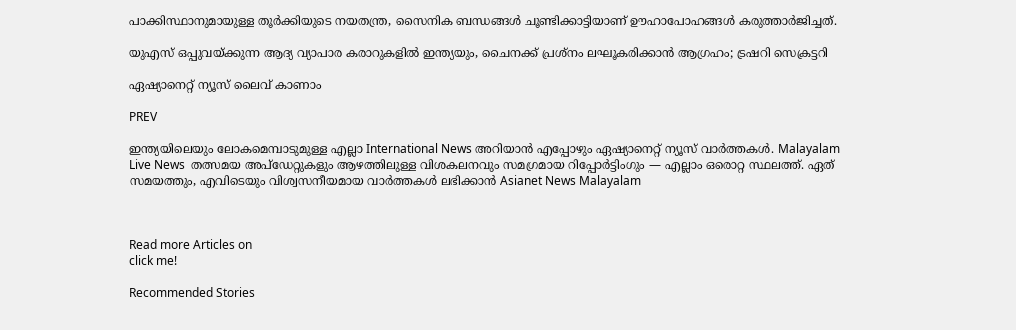പാക്കിസ്ഥാനുമായുള്ള തൂര്‍ക്കിയുടെ നയതന്ത്ര, സൈനിക ബന്ധങ്ങൾ ചൂണ്ടിക്കാട്ടിയാണ് ഊഹാപോഹങ്ങൾ കരുത്താര്‍ജിച്ചത്.

യുഎസ് ഒപ്പുവയ്ക്കുന്ന ആദ്യ വ്യാപാര കരാറുകളിൽ ഇന്ത്യയും, ചൈനക്ക് പ്രശ്നം ലഘൂകരിക്കാൻ ആഗ്രഹം; ട്രഷറി സെക്രട്ടറി

ഏഷ്യാനെറ്റ് ന്യൂസ് ലൈവ് കാണാം

PREV

ഇന്ത്യയിലെയും ലോകമെമ്പാടുമുള്ള എല്ലാ International News അറിയാൻ എപ്പോഴും ഏഷ്യാനെറ്റ് ന്യൂസ് വാർത്തകൾ. Malayalam Live News  തത്സമയ അപ്‌ഡേറ്റുകളും ആഴത്തിലുള്ള വിശകലനവും സമഗ്രമായ റിപ്പോർട്ടിംഗും — എല്ലാം ഒരൊറ്റ സ്ഥലത്ത്. ഏത് സമയത്തും, എവിടെയും വിശ്വസനീയമായ വാർത്തകൾ ലഭിക്കാൻ Asianet News Malayalam



Read more Articles on
click me!

Recommended Stories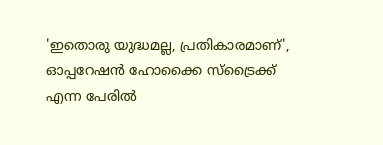'ഇതൊരു യുദ്ധമല്ല, പ്രതികാരമാണ്', ഓപ്പറേഷൻ ഹോക്കൈ സ്ട്രൈക്ക് എന്ന പേരിൽ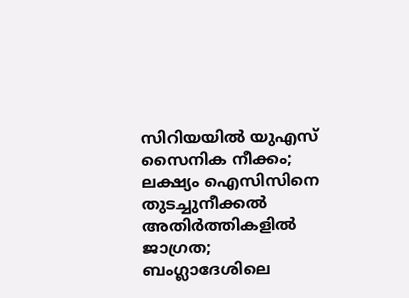സിറിയയിൽ യുഎസ് സൈനിക നീക്കം; ലക്ഷ്യം ഐസിസിനെ തുടച്ചുനീക്കൽ
അതിർത്തികളിൽ ജാഗ്രത; ബംഗ്ലാദേശിലെ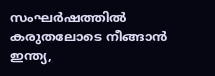സംഘർഷത്തിൽ കരുതലോടെ നീങ്ങാൻ ഇന്ത്യ,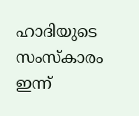ഹാദിയുടെ സംസ്കാരം ഇന്ന്